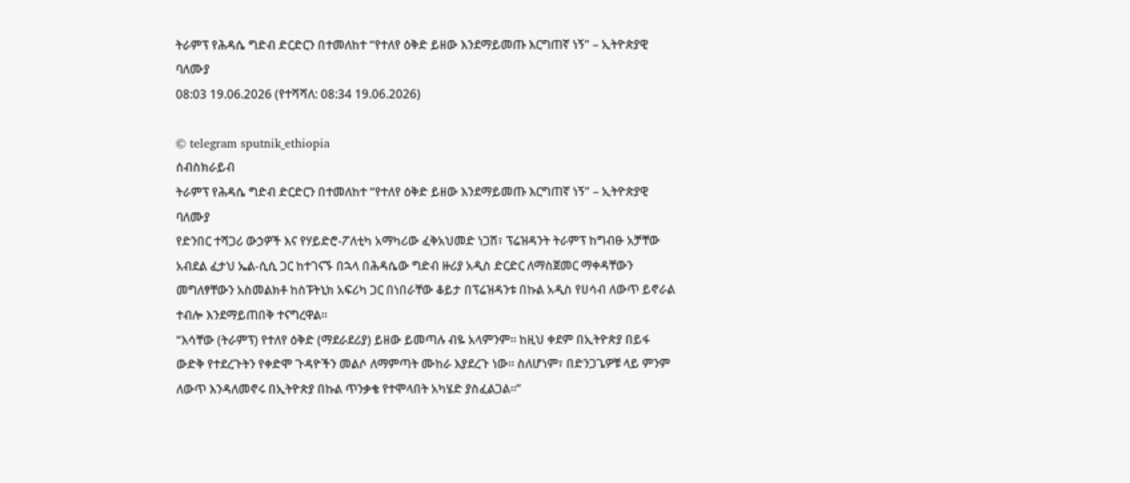ትራምፕ የሕዳሴ ግድብ ድርድርን በተመለከተ “የተለየ ዕቅድ ይዘው እንደማይመጡ እርግጠኛ ነኝ” – ኢትዮጵያዊ ባለሙያ
08:03 19.06.2026 (የተሻሻለ: 08:34 19.06.2026)

© telegram sputnik_ethiopia
ሰብስክራይብ
ትራምፕ የሕዳሴ ግድብ ድርድርን በተመለከተ “የተለየ ዕቅድ ይዘው እንደማይመጡ እርግጠኛ ነኝ” – ኢትዮጵያዊ ባለሙያ
የድንበር ተሻጋሪ ውኃዎች እና የሃይድሮ-ፖለቲካ አማካሪው ፈቅአህመድ ነጋሽ፣ ፕሬዝዳንት ትራምፕ ከግብፁ አቻቸው አብደል ፈታህ ኤል-ሲሲ ጋር ከተገናኙ በኋላ በሕዳሴው ግድብ ዙሪያ አዲስ ድርድር ለማስጀመር ማቀዳቸውን መግለፃቸውን አስመልክቶ ከስፑትኒክ አፍሪካ ጋር በነበራቸው ቆይታ በፕሬዝዳንቱ በኩል አዲስ የሀሳብ ለውጥ ይኖራል ተብሎ እንደማይጠበቅ ተናግረዋል፡፡
“እሳቸው (ትራምፕ) የተለየ ዕቅድ (ማደራደሪያ) ይዘው ይመጣሉ ብዬ አላምንም። ከዚህ ቀደም በኢትዮጵያ በይፋ ውድቅ የተደረጉትን የቀድሞ ጉዳዮችን መልሶ ለማምጣት ሙከራ እያደረጉ ነው። ስለሆነም፣ በድንጋጌዎቹ ላይ ምንም ለውጥ እንዳለመኖሩ በኢትዮጵያ በኩል ጥንቃቄ የተሞላበት አካሄድ ያስፈልጋል።”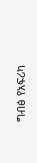ግብፅ የአፍሪካ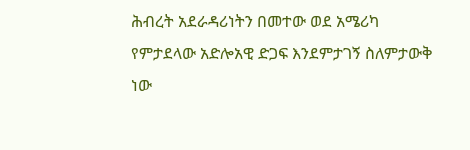ሕብረት አደራዳሪነትን በመተው ወደ አሜሪካ የምታደላው አድሎአዊ ድጋፍ እንደምታገኝ ስለምታውቅ ነው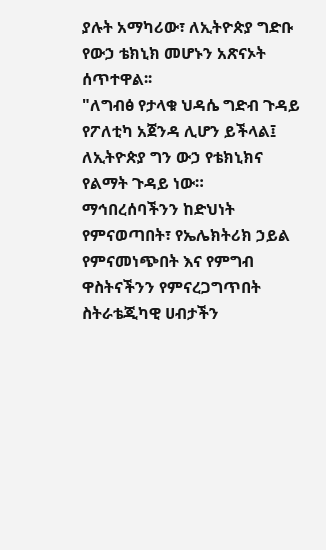ያሉት አማካሪው፣ ለኢትዮጵያ ግድቡ የውኃ ቴክኒክ መሆኑን አጽናኦት ሰጥተዋል፡፡
"ለግብፅ የታላቁ ህዳሴ ግድብ ጉዳይ የፖለቲካ አጀንዳ ሊሆን ይችላል፤ ለኢትዮጵያ ግን ውኃ የቴክኒክና የልማት ጉዳይ ነው። ማኅበረሰባችንን ከድህነት የምናወጣበት፣ የኤሌክትሪክ ኃይል የምናመነጭበት እና የምግብ ዋስትናችንን የምናረጋግጥበት ስትራቴጂካዊ ሀብታችን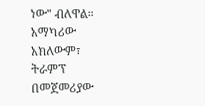ነው" ብለዋል።
አማካሪው አክለውም፣ ትራምፕ በመጀመሪያው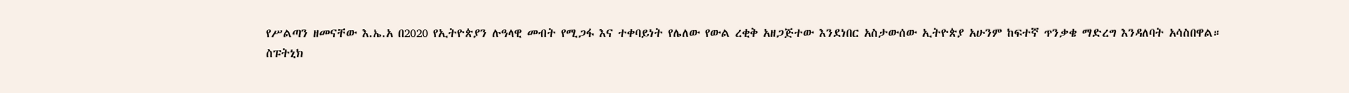የሥልጣን ዘመናቸው እ.ኤ.አ በ2020 የኢትዮጵያን ሉዓላዊ መብት የሚጋፋ እና ተቀባይነት የሌለው የውል ረቂቅ አዘጋጅተው እንደነበር አስታውሰው ኢትዮጵያ አሁንም ከፍተኛ ጥንቃቄ ማድረግ እንዳለባት አሳስበዋል።
ስፑትኒክ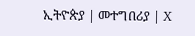ኢትዮጵያ | መተግበሪያ | X